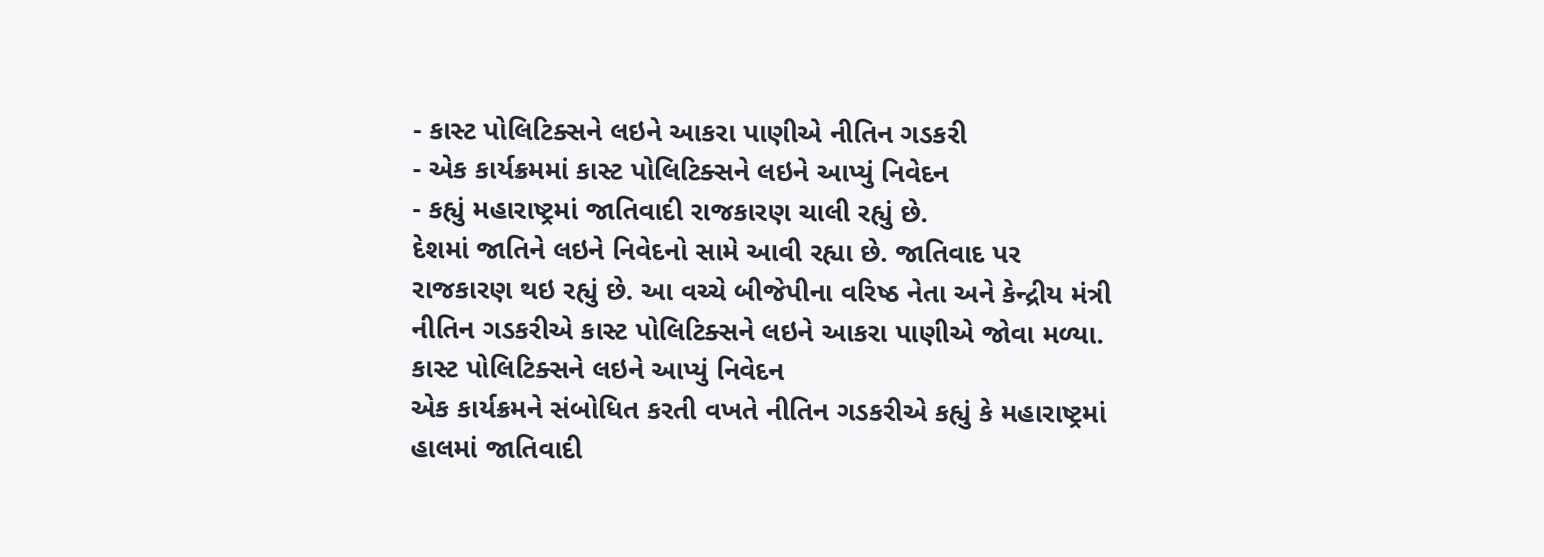- કાસ્ટ પોલિટિક્સને લઇને આકરા પાણીએ નીતિન ગડકરી
- એક કાર્યક્રમમાં કાસ્ટ પોલિટિક્સને લઇને આપ્યું નિવેદન
- કહ્યું મહારાષ્ટ્રમાં જાતિવાદી રાજકારણ ચાલી રહ્યું છે.
દેશમાં જાતિને લઇને નિવેદનો સામે આવી રહ્યા છે. જાતિવાદ પર રાજકારણ થઇ રહ્યું છે. આ વચ્ચે બીજેપીના વરિષ્ઠ નેતા અને કેન્દ્રીય મંત્રી નીતિન ગડકરીએ કાસ્ટ પોલિટિક્સને લઇને આકરા પાણીએ જોવા મળ્યા.
કાસ્ટ પોલિટિક્સને લઇને આપ્યું નિવેદન
એક કાર્યક્રમને સંબોધિત કરતી વખતે નીતિન ગડકરીએ કહ્યું કે મહારાષ્ટ્રમાં હાલમાં જાતિવાદી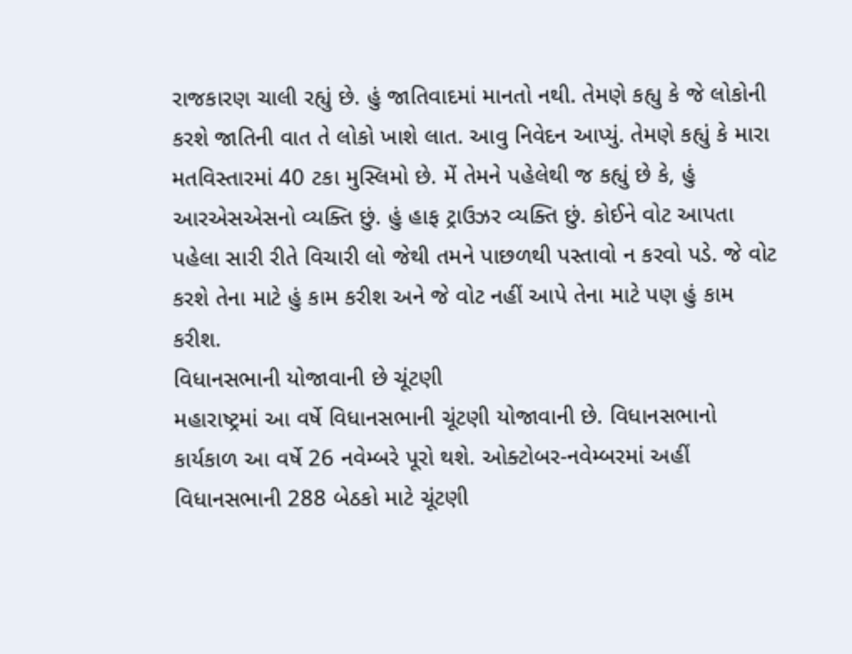રાજકારણ ચાલી રહ્યું છે. હું જાતિવાદમાં માનતો નથી. તેમણે કહ્યુ કે જે લોકોની કરશે જાતિની વાત તે લોકો ખાશે લાત. આવુ નિવેદન આપ્યું. તેમણે કહ્યું કે મારા મતવિસ્તારમાં 40 ટકા મુસ્લિમો છે. મેં તેમને પહેલેથી જ કહ્યું છે કે, હું આરએસએસનો વ્યક્તિ છું. હું હાફ ટ્રાઉઝર વ્યક્તિ છું. કોઈને વોટ આપતા પહેલા સારી રીતે વિચારી લો જેથી તમને પાછળથી પસ્તાવો ન કરવો પડે. જે વોટ કરશે તેના માટે હું કામ કરીશ અને જે વોટ નહીં આપે તેના માટે પણ હું કામ કરીશ.
વિધાનસભાની યોજાવાની છે ચૂંટણી
મહારાષ્ટ્રમાં આ વર્ષે વિધાનસભાની ચૂંટણી યોજાવાની છે. વિધાનસભાનો કાર્યકાળ આ વર્ષે 26 નવેમ્બરે પૂરો થશે. ઓક્ટોબર-નવેમ્બરમાં અહીં વિધાનસભાની 288 બેઠકો માટે ચૂંટણી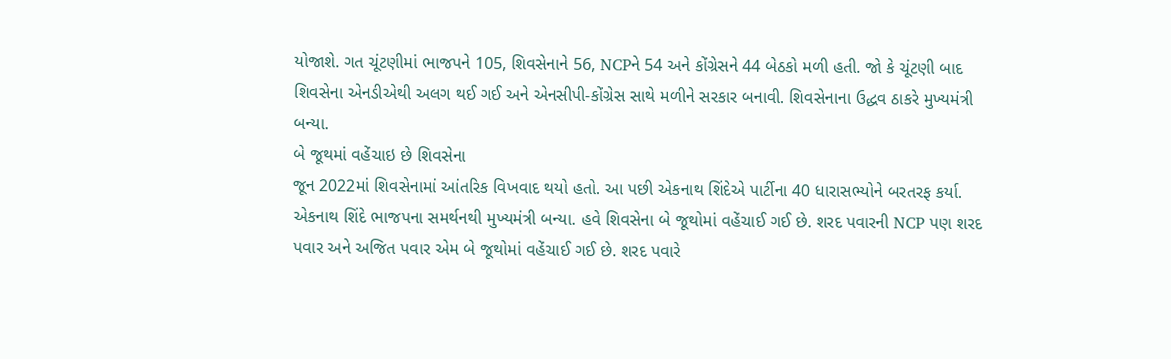યોજાશે. ગત ચૂંટણીમાં ભાજપને 105, શિવસેનાને 56, NCPને 54 અને કોંગ્રેસને 44 બેઠકો મળી હતી. જો કે ચૂંટણી બાદ શિવસેના એનડીએથી અલગ થઈ ગઈ અને એનસીપી-કોંગ્રેસ સાથે મળીને સરકાર બનાવી. શિવસેનાના ઉદ્ધવ ઠાકરે મુખ્યમંત્રી બન્યા.
બે જૂથમાં વહેંચાઇ છે શિવસેના
જૂન 2022માં શિવસેનામાં આંતરિક વિખવાદ થયો હતો. આ પછી એકનાથ શિંદેએ પાર્ટીના 40 ધારાસભ્યોને બરતરફ કર્યા. એકનાથ શિંદે ભાજપના સમર્થનથી મુખ્યમંત્રી બન્યા. હવે શિવસેના બે જૂથોમાં વહેંચાઈ ગઈ છે. શરદ પવારની NCP પણ શરદ પવાર અને અજિત પવાર એમ બે જૂથોમાં વહેંચાઈ ગઈ છે. શરદ પવારે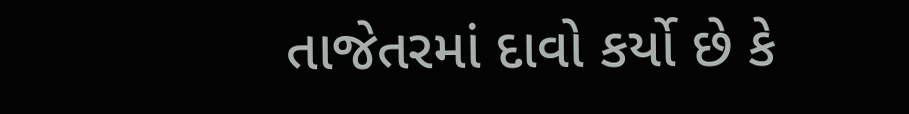તાજેતરમાં દાવો કર્યો છે કે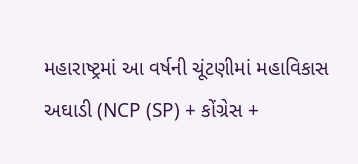મહારાષ્ટ્રમાં આ વર્ષની ચૂંટણીમાં મહાવિકાસ અઘાડી (NCP (SP) + કોંગ્રેસ +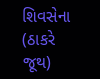શિવસેના (ઠાકરે જૂથ)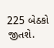225 બેઠકો જીતશે.